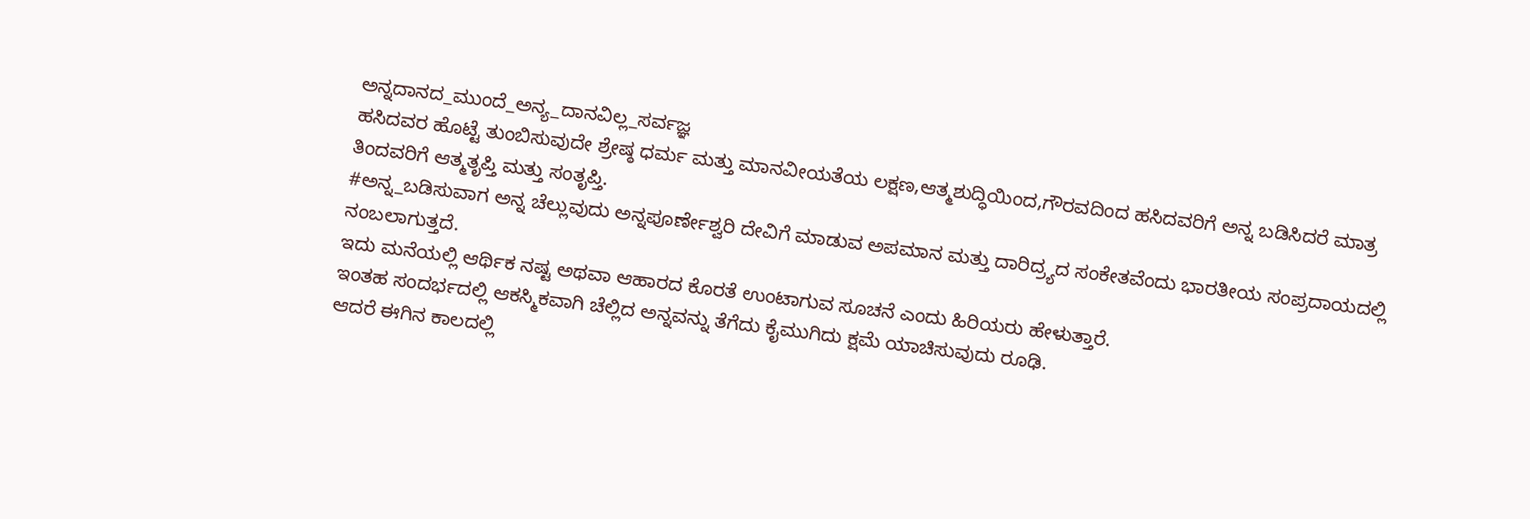ಅನ್ನದಾನದ_ಮುಂದೆ_ಅನ್ಯ_ದಾನವಿಲ್ಲ_ಸರ್ವಜ್ಞ
ಹಸಿದವರ ಹೊಟ್ಟೆ ತುಂಬಿಸುವುದೇ ಶ್ರೇಷ್ಠ ಧರ್ಮ ಮತ್ತು ಮಾನವೀಯತೆಯ ಲಕ್ಷಣ,ಆತ್ಮಶುದ್ಧಿಯಿಂದ,ಗೌರವದಿಂದ ಹಸಿದವರಿಗೆ ಅನ್ನ ಬಡಿಸಿದರೆ ಮಾತ್ರ ತಿಂದವರಿಗೆ ಆತ್ಮತೃಪ್ತಿ ಮತ್ತು ಸಂತೃಪ್ತಿ.
#ಅನ್ನ_ಬಡಿಸುವಾಗ ಅನ್ನ ಚೆಲ್ಲುವುದು ಅನ್ನಪೂರ್ಣೇಶ್ವರಿ ದೇವಿಗೆ ಮಾಡುವ ಅಪಮಾನ ಮತ್ತು ದಾರಿದ್ರ್ಯದ ಸಂಕೇತವೆಂದು ಭಾರತೀಯ ಸಂಪ್ರದಾಯದಲ್ಲಿ ನಂಬಲಾಗುತ್ತದೆ.
ಇದು ಮನೆಯಲ್ಲಿ ಆರ್ಥಿಕ ನಷ್ಟ ಅಥವಾ ಆಹಾರದ ಕೊರತೆ ಉಂಟಾಗುವ ಸೂಚನೆ ಎಂದು ಹಿರಿಯರು ಹೇಳುತ್ತಾರೆ.
ಇಂತಹ ಸಂದರ್ಭದಲ್ಲಿ ಆಕಸ್ಮಿಕವಾಗಿ ಚೆಲ್ಲಿದ ಅನ್ನವನ್ನು ತೆಗೆದು ಕೈಮುಗಿದು ಕ್ಷಮೆ ಯಾಚಿಸುವುದು ರೂಢಿ.
ಆದರೆ ಈಗಿನ ಕಾಲದಲ್ಲಿ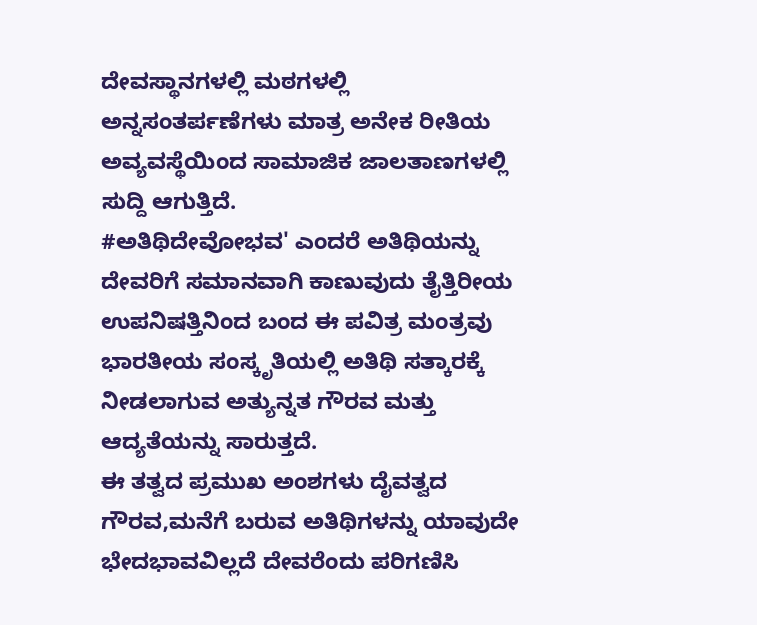ದೇವಸ್ಥಾನಗಳಲ್ಲಿ ಮಠಗಳಲ್ಲಿ ಅನ್ನಸಂತರ್ಪಣೆಗಳು ಮಾತ್ರ ಅನೇಕ ರೀತಿಯ ಅವ್ಯವಸ್ಥೆಯಿಂದ ಸಾಮಾಜಿಕ ಜಾಲತಾಣಗಳಲ್ಲಿ ಸುದ್ದಿ ಆಗುತ್ತಿದೆ.
#ಅತಿಥಿದೇವೋಭವ' ಎಂದರೆ ಅತಿಥಿಯನ್ನು ದೇವರಿಗೆ ಸಮಾನವಾಗಿ ಕಾಣುವುದು ತೈತ್ತಿರೀಯ ಉಪನಿಷತ್ತಿನಿಂದ ಬಂದ ಈ ಪವಿತ್ರ ಮಂತ್ರವು ಭಾರತೀಯ ಸಂಸ್ಕೃತಿಯಲ್ಲಿ ಅತಿಥಿ ಸತ್ಕಾರಕ್ಕೆ ನೀಡಲಾಗುವ ಅತ್ಯುನ್ನತ ಗೌರವ ಮತ್ತು ಆದ್ಯತೆಯನ್ನು ಸಾರುತ್ತದೆ.
ಈ ತತ್ವದ ಪ್ರಮುಖ ಅಂಶಗಳು ದೈವತ್ವದ ಗೌರವ,ಮನೆಗೆ ಬರುವ ಅತಿಥಿಗಳನ್ನು ಯಾವುದೇ ಭೇದಭಾವವಿಲ್ಲದೆ ದೇವರೆಂದು ಪರಿಗಣಿಸಿ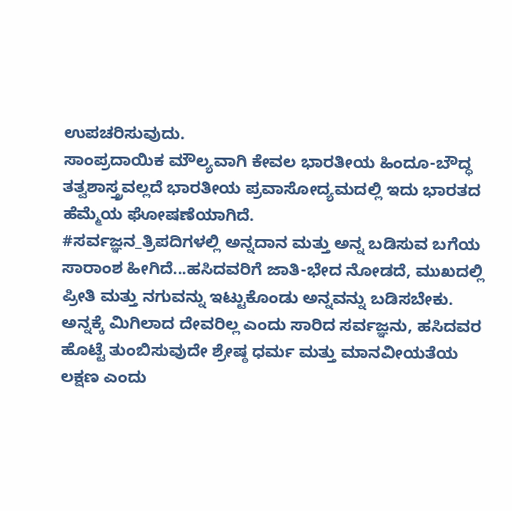ಉಪಚರಿಸುವುದು.
ಸಾಂಪ್ರದಾಯಿಕ ಮೌಲ್ಯವಾಗಿ ಕೇವಲ ಭಾರತೀಯ ಹಿಂದೂ-ಬೌದ್ಧ ತತ್ವಶಾಸ್ತ್ರವಲ್ಲದೆ ಭಾರತೀಯ ಪ್ರವಾಸೋದ್ಯಮದಲ್ಲಿ ಇದು ಭಾರತದ ಹೆಮ್ಮೆಯ ಘೋಷಣೆಯಾಗಿದೆ.
#ಸರ್ವಜ್ಞನ_ತ್ರಿಪದಿಗಳಲ್ಲಿ ಅನ್ನದಾನ ಮತ್ತು ಅನ್ನ ಬಡಿಸುವ ಬಗೆಯ ಸಾರಾಂಶ ಹೀಗಿದೆ...ಹಸಿದವರಿಗೆ ಜಾತಿ-ಭೇದ ನೋಡದೆ, ಮುಖದಲ್ಲಿ ಪ್ರೀತಿ ಮತ್ತು ನಗುವನ್ನು ಇಟ್ಟುಕೊಂಡು ಅನ್ನವನ್ನು ಬಡಿಸಬೇಕು.
ಅನ್ನಕ್ಕೆ ಮಿಗಿಲಾದ ದೇವರಿಲ್ಲ ಎಂದು ಸಾರಿದ ಸರ್ವಜ್ಞನು, ಹಸಿದವರ ಹೊಟ್ಟೆ ತುಂಬಿಸುವುದೇ ಶ್ರೇಷ್ಠ ಧರ್ಮ ಮತ್ತು ಮಾನವೀಯತೆಯ ಲಕ್ಷಣ ಎಂದು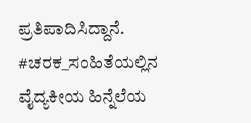ಪ್ರತಿಪಾದಿಸಿದ್ದಾನೆ.
#ಚರಕ_ಸಂಹಿತೆಯಲ್ಲಿನ ವೈದ್ಯಕೀಯ ಹಿನ್ನೆಲೆಯ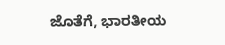ಜೊತೆಗೆ, ಭಾರತೀಯ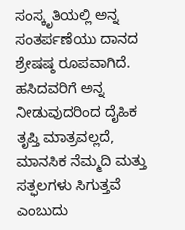ಸಂಸ್ಕೃತಿಯಲ್ಲಿ ಅನ್ನ ಸಂತರ್ಪಣೆಯು ದಾನದ ಶ್ರೇಷಷ್ಠ ರೂಪವಾಗಿದೆ.
ಹಸಿದವರಿಗೆ ಅನ್ನ ನೀಡುವುದರಿಂದ ದೈಹಿಕ ತೃಪ್ತಿ ಮಾತ್ರವಲ್ಲದೆ, ಮಾನಸಿಕ ನೆಮ್ಮದಿ ಮತ್ತು ಸತ್ಫಲಗಳು ಸಿಗುತ್ತವೆ ಎಂಬುದು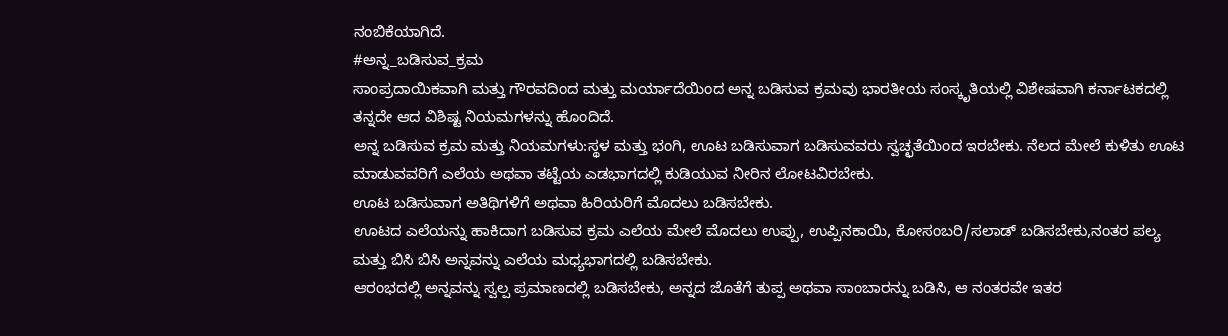ನಂಬಿಕೆಯಾಗಿದೆ.
#ಅನ್ನ_ಬಡಿಸುವ_ಕ್ರಮ
ಸಾಂಪ್ರದಾಯಿಕವಾಗಿ ಮತ್ತು ಗೌರವದಿಂದ ಮತ್ತು ಮರ್ಯಾದೆಯಿಂದ ಅನ್ನ ಬಡಿಸುವ ಕ್ರಮವು ಭಾರತೀಯ ಸಂಸ್ಕೃತಿಯಲ್ಲಿ ವಿಶೇಷವಾಗಿ ಕರ್ನಾಟಕದಲ್ಲಿ ತನ್ನದೇ ಆದ ವಿಶಿಷ್ಟ ನಿಯಮಗಳನ್ನು ಹೊಂದಿದೆ.
ಅನ್ನ ಬಡಿಸುವ ಕ್ರಮ ಮತ್ತು ನಿಯಮಗಳು:ಸ್ಥಳ ಮತ್ತು ಭಂಗಿ, ಊಟ ಬಡಿಸುವಾಗ ಬಡಿಸುವವರು ಸ್ವಚ್ಛತೆಯಿಂದ ಇರಬೇಕು. ನೆಲದ ಮೇಲೆ ಕುಳಿತು ಊಟ ಮಾಡುವವರಿಗೆ ಎಲೆಯ ಅಥವಾ ತಟ್ಟೆಯ ಎಡಭಾಗದಲ್ಲಿ ಕುಡಿಯುವ ನೀರಿನ ಲೋಟವಿರಬೇಕು.
ಊಟ ಬಡಿಸುವಾಗ ಅತಿಥಿಗಳಿಗೆ ಅಥವಾ ಹಿರಿಯರಿಗೆ ಮೊದಲು ಬಡಿಸಬೇಕು.
ಊಟದ ಎಲೆಯನ್ನು ಹಾಕಿದಾಗ ಬಡಿಸುವ ಕ್ರಮ ಎಲೆಯ ಮೇಲೆ ಮೊದಲು ಉಪ್ಪು, ಉಪ್ಪಿನಕಾಯಿ, ಕೋಸಂಬರಿ/ಸಲಾಡ್ ಬಡಿಸಬೇಕು,ನಂತರ ಪಲ್ಯ ಮತ್ತು ಬಿಸಿ ಬಿಸಿ ಅನ್ನವನ್ನು ಎಲೆಯ ಮಧ್ಯಭಾಗದಲ್ಲಿ ಬಡಿಸಬೇಕು.
ಆರಂಭದಲ್ಲಿ ಅನ್ನವನ್ನು ಸ್ವಲ್ಪ ಪ್ರಮಾಣದಲ್ಲಿ ಬಡಿಸಬೇಕು, ಅನ್ನದ ಜೊತೆಗೆ ತುಪ್ಪ ಅಥವಾ ಸಾಂಬಾರನ್ನು ಬಡಿಸಿ, ಆ ನಂತರವೇ ಇತರ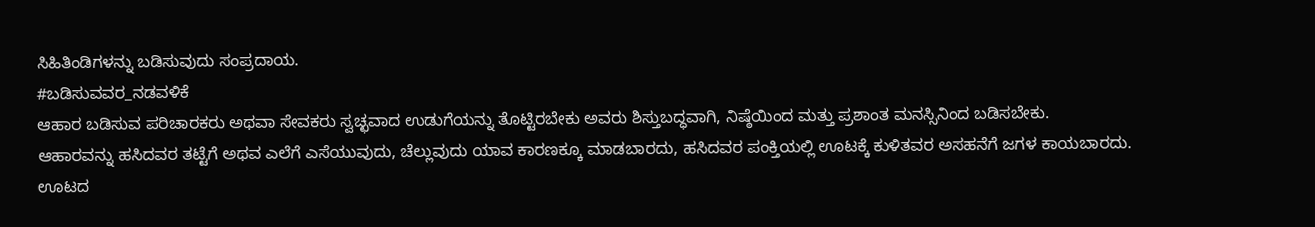ಸಿಹಿತಿಂಡಿಗಳನ್ನು ಬಡಿಸುವುದು ಸಂಪ್ರದಾಯ.
#ಬಡಿಸುವವರ_ನಡವಳಿಕೆ
ಆಹಾರ ಬಡಿಸುವ ಪರಿಚಾರಕರು ಅಥವಾ ಸೇವಕರು ಸ್ವಚ್ಛವಾದ ಉಡುಗೆಯನ್ನು ತೊಟ್ಟಿರಬೇಕು ಅವರು ಶಿಸ್ತುಬದ್ಧವಾಗಿ, ನಿಷ್ಠೆಯಿಂದ ಮತ್ತು ಪ್ರಶಾಂತ ಮನಸ್ಸಿನಿಂದ ಬಡಿಸಬೇಕು.
ಆಹಾರವನ್ನು ಹಸಿದವರ ತಟ್ಟೆಗೆ ಅಥವ ಎಲೆಗೆ ಎಸೆಯುವುದು, ಚೆಲ್ಲುವುದು ಯಾವ ಕಾರಣಕ್ಕೂ ಮಾಡಬಾರದು, ಹಸಿದವರ ಪಂಕ್ತಿಯಲ್ಲಿ ಊಟಕ್ಕೆ ಕುಳಿತವರ ಅಸಹನೆಗೆ ಜಗಳ ಕಾಯಬಾರದು.
ಊಟದ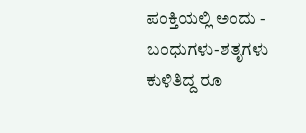ಪಂಕ್ತಿಯಲ್ಲಿ ಅಂದು - ಬಂಧುಗಳು-ಶತೃಗಳು ಕುಳಿತಿದ್ದ ರೂ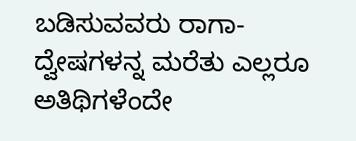ಬಡಿಸುವವರು ರಾಗಾ- ದ್ವೇಷಗಳನ್ನ ಮರೆತು ಎಲ್ಲರೂ ಅತಿಥಿಗಳೆಂದೇ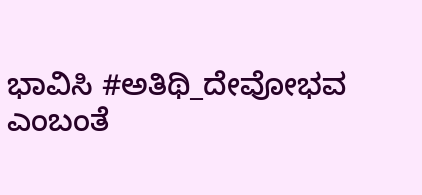ಭಾವಿಸಿ #ಅತಿಥಿ_ದೇವೋಭವ ಎಂಬಂತೆ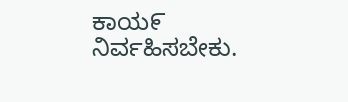ಕಾಯ೯ ನಿರ್ವಹಿಸಬೇಕು.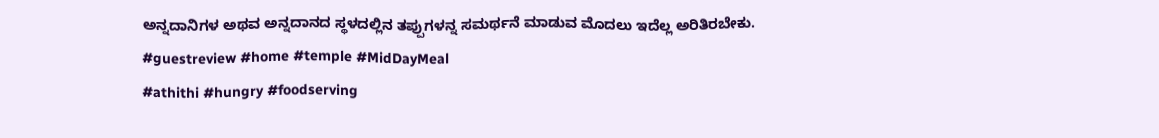ಅನ್ನದಾನಿಗಳ ಅಥವ ಅನ್ನದಾನದ ಸ್ಥಳದಲ್ಲಿನ ತಪ್ಪುಗಳನ್ನ ಸಮರ್ಥನೆ ಮಾಡುವ ಮೊದಲು ಇದೆಲ್ಲ ಅರಿತಿರಬೇಕು.
#guestreview #home #temple #MidDayMeal
#athithi #hungry #foodserving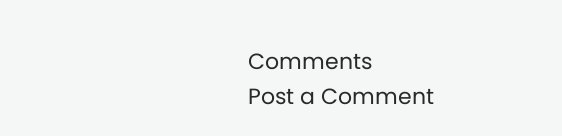Comments
Post a Comment